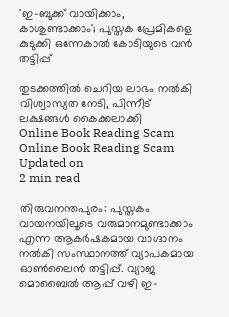'ഇ-ബുക്ക് വായിക്കാം, കാശുണ്ടാക്കാം'; പുസ്തക പ്രേമികളെ കുടുക്കി ഒന്നേകാൽ കോടിയുടെ വൻ തട്ടിപ്പ്

തുടക്കത്തിൽ ചെറിയ ലാഭം നൽകി വിശ്വാസ്യത നേടി, പിന്നീട് ലക്ഷങ്ങൾ കൈക്കലാക്കി
Online Book Reading Scam
Online Book Reading Scam
Updated on
2 min read

തിരുവനന്തപുരം: പുസ്തകം വായനയിലൂടെ വരുമാനമുണ്ടാക്കാം എന്ന ആകർഷകമായ വാഗ്ദാനം നൽകി സംസ്ഥാനത്ത് വ്യാപകമായ ഓൺലൈൻ തട്ടിപ്പ്. വ്യാജ മൊബൈൽ ആപ്പ് വഴി ഇ-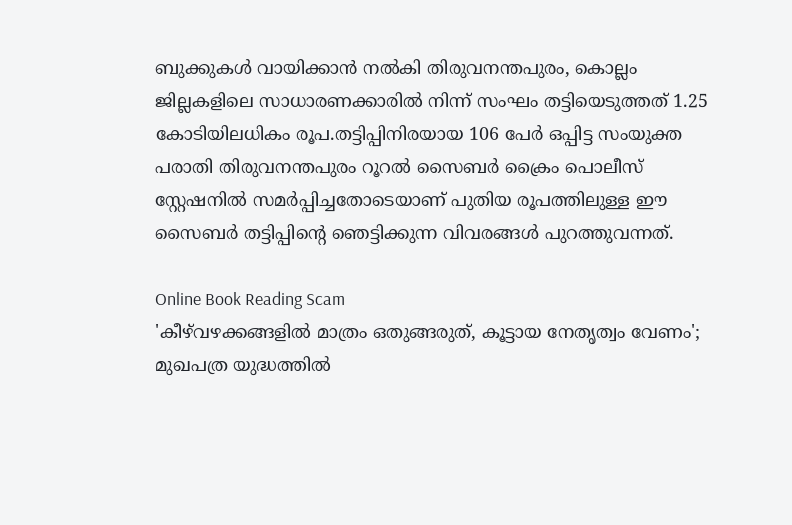ബുക്കുകൾ വായിക്കാൻ നൽകി തിരുവനന്തപുരം, കൊല്ലം ജില്ലകളിലെ സാധാരണക്കാരിൽ നിന്ന് സംഘം തട്ടിയെടുത്തത് 1.25 കോടിയിലധികം രൂപ.തട്ടിപ്പിനിരയായ 106 പേർ ഒപ്പിട്ട സംയുക്ത പരാതി തിരുവനന്തപുരം റൂറൽ സൈബർ ക്രൈം പൊലീസ് സ്റ്റേഷനിൽ സമർപ്പിച്ചതോടെയാണ് പുതിയ രൂപത്തിലുള്ള ഈ സൈബർ തട്ടിപ്പിന്റെ ഞെട്ടിക്കുന്ന വിവരങ്ങൾ പുറത്തുവന്നത്.

Online Book Reading Scam
'കീഴ്‌വഴക്കങ്ങളിൽ മാത്രം ഒതുങ്ങരുത്, കൂട്ടായ നേതൃത്വം വേണം'; മുഖപത്ര യുദ്ധത്തിൽ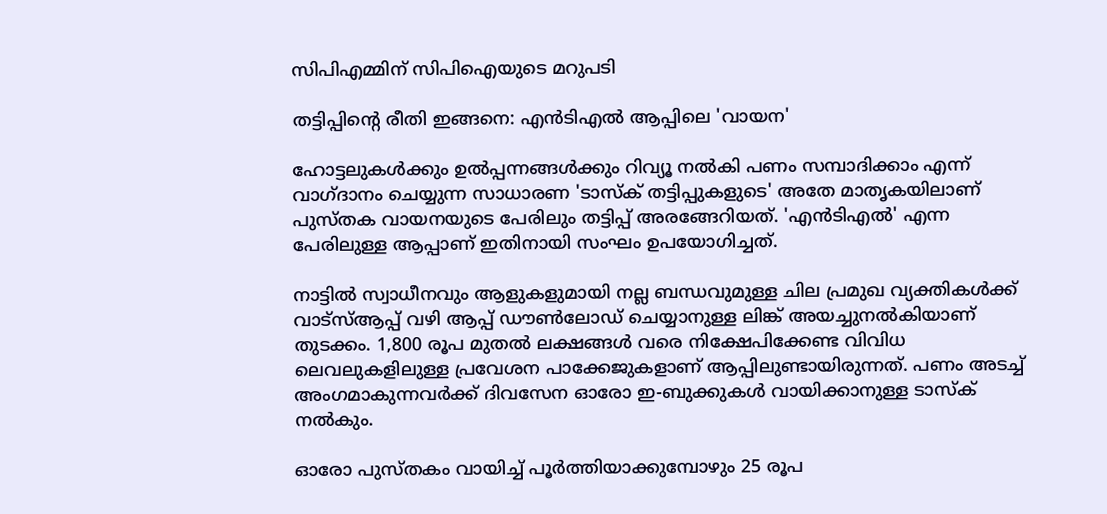സിപിഎമ്മിന് സിപിഐയുടെ മറുപടി

തട്ടിപ്പിന്റെ രീതി ഇങ്ങനെ: എൻടിഎൽ ആപ്പിലെ 'വായന'

ഹോട്ടലുകൾക്കും ഉൽപ്പന്നങ്ങൾക്കും റിവ്യൂ നൽകി പണം സമ്പാദിക്കാം എന്ന് വാഗ്ദാനം ചെയ്യുന്ന സാധാരണ 'ടാസ്ക് തട്ടിപ്പുകളുടെ' അതേ മാതൃകയിലാണ് പുസ്തക വായനയുടെ പേരിലും തട്ടിപ്പ് അരങ്ങേറിയത്. 'എൻടിഎൽ' എന്ന പേരിലുള്ള ആപ്പാണ് ഇതിനായി സംഘം ഉപയോഗിച്ചത്.

നാട്ടിൽ സ്വാധീനവും ആളുകളുമായി നല്ല ബന്ധവുമുള്ള ചില പ്രമുഖ വ്യക്തികൾക്ക് വാട്സ്ആപ്പ് വഴി ആപ്പ് ഡൗൺലോഡ് ചെയ്യാനുള്ള ലിങ്ക് അയച്ചുനൽകിയാണ് തുടക്കം. 1,800 രൂപ മുതൽ ലക്ഷങ്ങൾ വരെ നിക്ഷേപിക്കേണ്ട വിവിധ ലെവലുകളിലുള്ള പ്രവേശന പാക്കേജുകളാണ് ആപ്പിലുണ്ടായിരുന്നത്. പണം അടച്ച് അംഗമാകുന്നവർക്ക് ദിവസേന ഓരോ ഇ-ബുക്കുകൾ വായിക്കാനുള്ള ടാസ്ക് നൽകും.

ഓരോ പുസ്തകം വായിച്ച് പൂർത്തിയാക്കുമ്പോഴും 25 രൂപ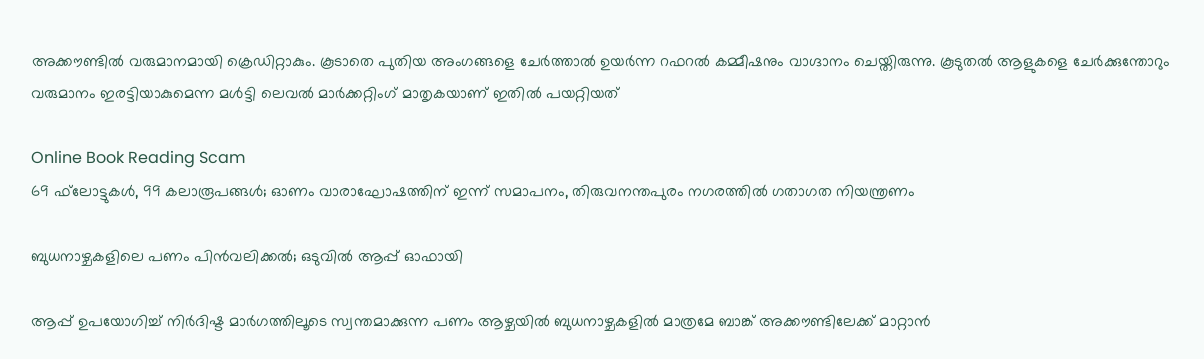അക്കൗണ്ടിൽ വരുമാനമായി ക്രെഡിറ്റാകും. കൂടാതെ പുതിയ അംഗങ്ങളെ ചേർത്താൽ ഉയർന്ന റഫറൽ കമ്മീഷനും വാഗ്ദാനം ചെയ്തിരുന്നു. കൂടുതൽ ആളുകളെ ചേർക്കുന്തോറും വരുമാനം ഇരട്ടിയാകുമെന്ന മൾട്ടി ലെവൽ മാർക്കറ്റിംഗ് മാതൃകയാണ് ഇതിൽ പയറ്റിയത്

Online Book Reading Scam
69 ഫ്‌ലോട്ടുകള്‍, 99 കലാരൂപങ്ങള്‍; ഓണം വാരാഘോഷത്തിന് ഇന്ന് സമാപനം, തിരുവനന്തപുരം നഗരത്തില്‍ ഗതാഗത നിയന്ത്രണം

ബുധനാഴ്ചകളിലെ പണം പിൻവലിക്കൽ; ഒടുവിൽ ആപ്പ് ഓഫായി

ആപ്പ് ഉപയോഗിച്ച് നിർദിഷ്ട മാർഗത്തിലൂടെ സ്വന്തമാക്കുന്ന പണം ആഴ്ചയിൽ ബുധനാഴ്ചകളിൽ മാത്രമേ ബാങ്ക് അക്കൗണ്ടിലേക്ക് മാറ്റാൻ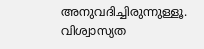അനുവദിച്ചിരുന്നുള്ളൂ. വിശ്വാസ്യത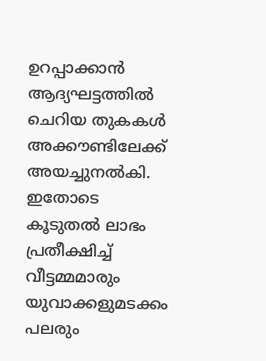ഉറപ്പാക്കാൻ ആദ്യഘട്ടത്തിൽ ചെറിയ തുകകൾ അക്കൗണ്ടിലേക്ക് അയച്ചുനൽകി. ഇതോടെ കൂടുതൽ ലാഭം പ്രതീക്ഷിച്ച് വീട്ടമ്മമാരും യുവാക്കളുമടക്കം പലരും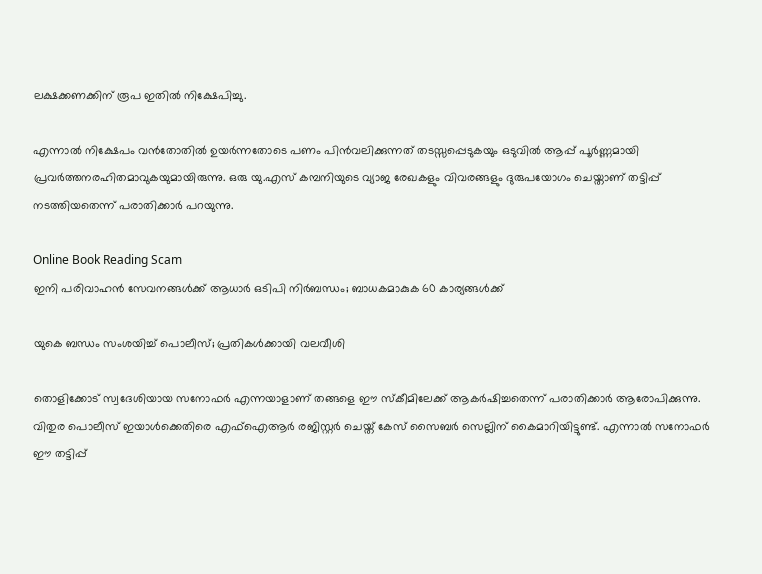ലക്ഷക്കണക്കിന് രൂപ ഇതിൽ നിക്ഷേപിച്ചു.

എന്നാൽ നിക്ഷേപം വൻതോതിൽ ഉയർന്നതോടെ പണം പിൻവലിക്കുന്നത് തടസ്സപ്പെടുകയും ഒടുവിൽ ആപ്പ് പൂർണ്ണമായി പ്രവർത്തനരഹിതമാവുകയുമായിരുന്നു. ഒരു യു.എസ് കമ്പനിയുടെ വ്യാജ രേഖകളും വിവരങ്ങളും ദുരുപയോഗം ചെയ്താണ് തട്ടിപ്പ് നടത്തിയതെന്ന് പരാതിക്കാർ പറയുന്നു.

Online Book Reading Scam
ഇനി പരിവാഹന്‍ സേവനങ്ങള്‍ക്ക് ആധാര്‍ ഒടിപി നിര്‍ബന്ധം; ബാധകമാകുക 60 കാര്യങ്ങള്‍ക്ക്

യുകെ ബന്ധം സംശയിച്ച് പൊലീസ്; പ്രതികൾക്കായി വലവീശി

തൊളിക്കോട് സ്വദേശിയായ സനോഫർ എന്നയാളാണ് തങ്ങളെ ഈ സ്കീമിലേക്ക് ആകർഷിച്ചതെന്ന് പരാതിക്കാർ ആരോപിക്കുന്നു. വിതുര പൊലീസ് ഇയാൾക്കെതിരെ എഫ്ഐആർ രജിസ്റ്റർ ചെയ്ത് കേസ് സൈബർ സെല്ലിന് കൈമാറിയിട്ടുണ്ട്. എന്നാൽ സനോഫർ ഈ തട്ടിപ്പ്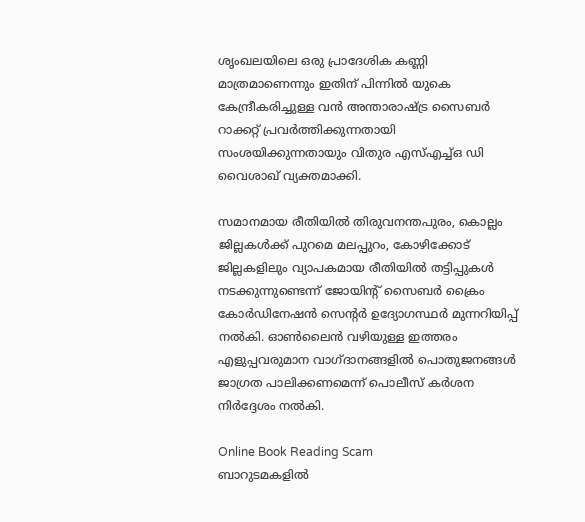ശൃംഖലയിലെ ഒരു പ്രാദേശിക കണ്ണി മാത്രമാണെന്നും ഇതിന് പിന്നിൽ യുകെ കേന്ദ്രീകരിച്ചുള്ള വൻ അന്താരാഷ്ട്ര സൈബർ റാക്കറ്റ് പ്രവർത്തിക്കുന്നതായി സംശയിക്കുന്നതായും വിതുര എസ്എച്ച്ഒ ഡി വൈശാഖ് വ്യക്തമാക്കി.

സമാനമായ രീതിയിൽ തിരുവനന്തപുരം, കൊല്ലം ജില്ലകൾക്ക് പുറമെ മലപ്പുറം, കോഴിക്കോട് ജില്ലകളിലും വ്യാപകമായ രീതിയിൽ തട്ടിപ്പുകൾ നടക്കുന്നുണ്ടെന്ന് ജോയിന്റ് സൈബർ ക്രൈം കോർഡിനേഷൻ സെന്റർ ഉദ്യോഗസ്ഥർ മുന്നറിയിപ്പ് നൽകി. ഓൺലൈൻ വഴിയുള്ള ഇത്തരം എളുപ്പവരുമാന വാഗ്ദാനങ്ങളിൽ പൊതുജനങ്ങൾ ജാഗ്രത പാലിക്കണമെന്ന് പൊലീസ് കർശന നിർദ്ദേശം നൽകി.

Online Book Reading Scam
ബാറുടമകളില്‍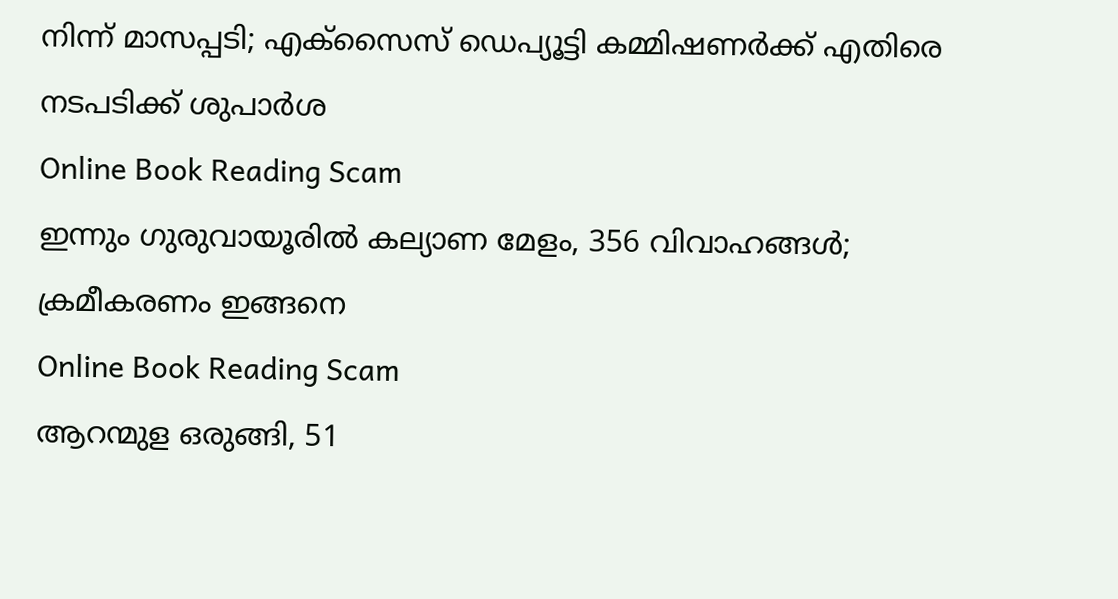നിന്ന് മാസപ്പടി; എക്സൈസ് ഡെപ്യൂട്ടി കമ്മിഷണര്‍ക്ക് എതിരെ നടപടിക്ക് ശുപാര്‍ശ
Online Book Reading Scam
ഇന്നും ഗുരുവായൂരില്‍ കല്യാണ മേളം, 356 വിവാഹങ്ങള്‍; ക്രമീകരണം ഇങ്ങനെ
Online Book Reading Scam
ആറന്മുള ഒരുങ്ങി, 51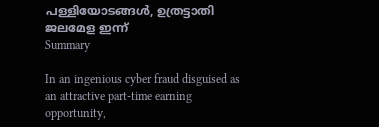പള്ളിയോടങ്ങള്‍, ഉത്രട്ടാതി ജലമേള ഇന്ന്
Summary

In an ingenious cyber fraud disguised as an attractive part-time earning opportunity,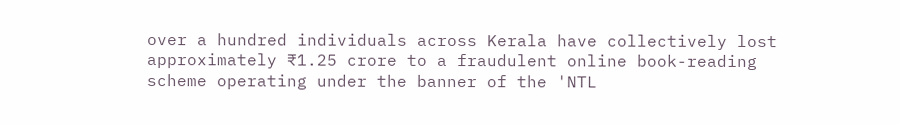over a hundred individuals across Kerala have collectively lost approximately ₹1.25 crore to a fraudulent online book-reading scheme operating under the banner of the 'NTL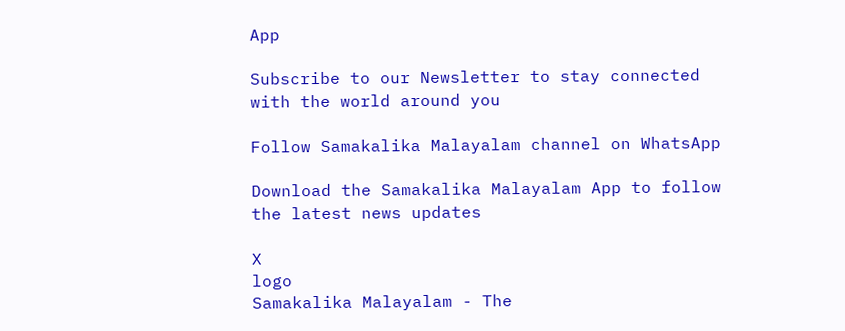App

Subscribe to our Newsletter to stay connected with the world around you

Follow Samakalika Malayalam channel on WhatsApp

Download the Samakalika Malayalam App to follow the latest news updates

X
logo
Samakalika Malayalam - The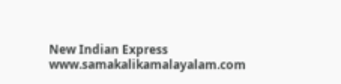New Indian Express
www.samakalikamalayalam.com